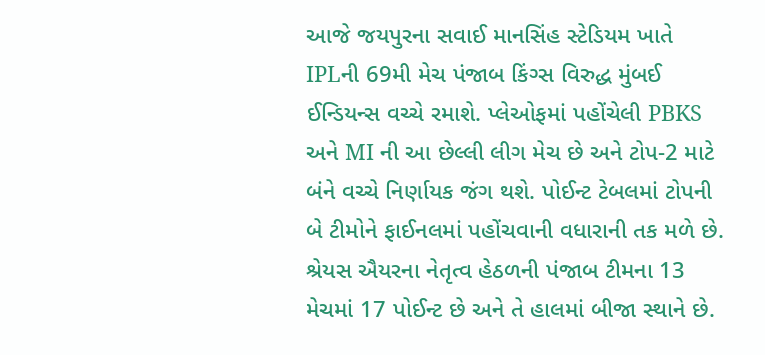આજે જયપુરના સવાઈ માનસિંહ સ્ટેડિયમ ખાતે IPLની 69મી મેચ પંજાબ કિંગ્સ વિરુદ્ધ મુંબઈ ઈન્ડિયન્સ વચ્ચે રમાશે. પ્લેઓફમાં પહોંચેલી PBKS અને MI ની આ છેલ્લી લીગ મેચ છે અને ટોપ-2 માટે બંને વચ્ચે નિર્ણાયક જંગ થશે. પોઈન્ટ ટેબલમાં ટોપની બે ટીમોને ફાઈનલમાં પહોંચવાની વધારાની તક મળે છે. શ્રેયસ ઐયરના નેતૃત્વ હેઠળની પંજાબ ટીમના 13 મેચમાં 17 પોઈન્ટ છે અને તે હાલમાં બીજા સ્થાને છે.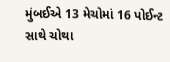મુંબઈએ 13 મેચોમાં 16 પોઈન્ટ સાથે ચોથા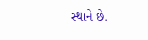સ્થાને છે.